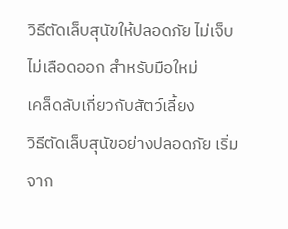วิธีตัดเล็บสุนัขให้ปลอดภัย ไม่เจ็บ ไม่เลือดออก สำหรับมือใหม่
เคล็ดลับเกี่ยวกับสัตว์เลี้ยง
วิธีตัดเล็บสุนัขอย่างปลอดภัย เริ่มจาก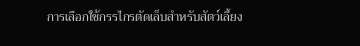การเลือกใช้กรรไกรตัดเล็บสำหรับสัตว์เลี้ยง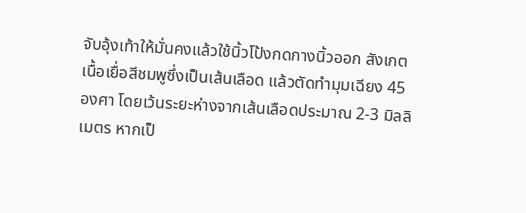จับอุ้งเท้าให้มั่นคงแล้วใช้นิ้วโป้งกดกางนิ้วออก สังเกตเนื้อเยื่อสีชมพูซึ่งเป็นเส้นเลือด แล้วตัดทำมุมเฉียง 45 องศา โดยเว้นระยะห่างจากเส้นเลือดประมาณ 2-3 มิลลิเมตร หากเป็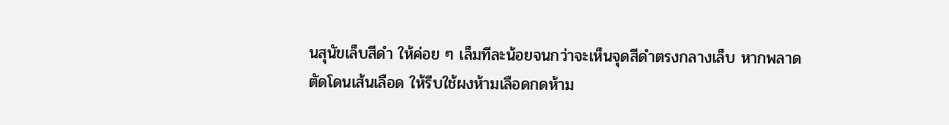นสุนัขเล็บสีดำ ให้ค่อย ๆ เล็มทีละน้อยจนกว่าจะเห็นจุดสีดำตรงกลางเล็บ หากพลาดตัดโดนเส้นเลือด ให้รีบใช้ผงห้ามเลือดกดห้าม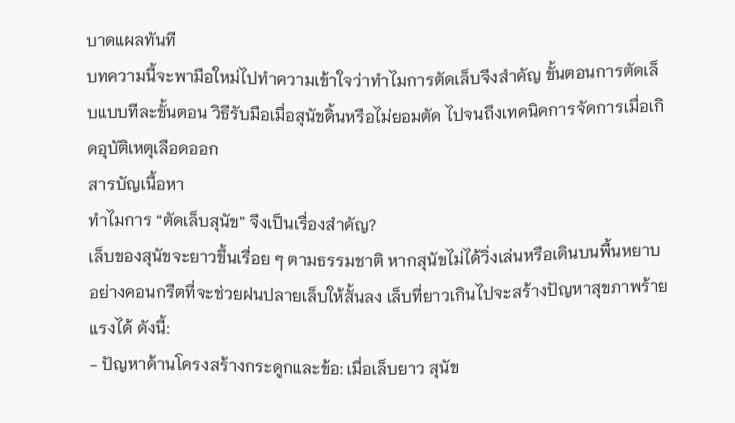บาดแผลทันที
บทความนี้จะพามือใหม่ไปทำความเข้าใจว่าทำไมการตัดเล็บจึงสำคัญ ขั้นตอนการตัดเล็บแบบทีละขั้นตอน วิธีรับมือเมื่อสุนัขดิ้นหรือไม่ยอมตัด ไปจนถึงเทคนิคการจัดการเมื่อเกิดอุบัติเหตุเลือดออก
สารบัญเนื้อหา
ทำไมการ “ตัดเล็บสุนัข” จึงเป็นเรื่องสำคัญ?
เล็บของสุนัขจะยาวขึ้นเรื่อย ๆ ตามธรรมชาติ หากสุนัขไม่ได้วิ่งเล่นหรือเดินบนพื้นหยาบอย่างคอนกรีตที่จะช่วยฝนปลายเล็บให้สั้นลง เล็บที่ยาวเกินไปจะสร้างปัญหาสุขภาพร้ายแรงได้ ดังนี้:
- ปัญหาด้านโครงสร้างกระดูกและข้อ: เมื่อเล็บยาว สุนัข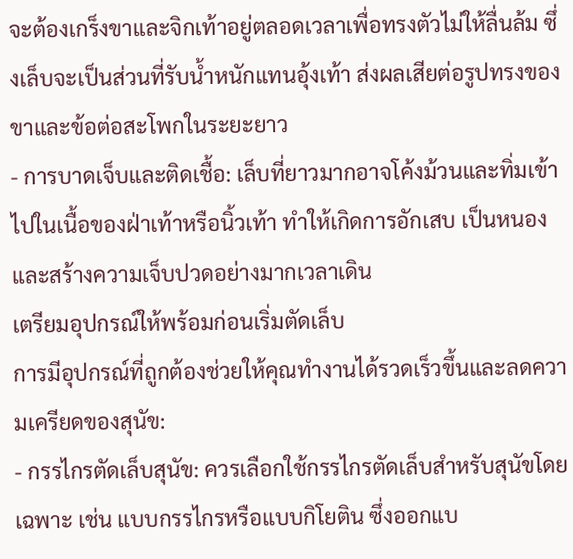จะต้องเกร็งขาและจิกเท้าอยู่ตลอดเวลาเพื่อทรงตัวไม่ให้ลื่นล้ม ซึ่งเล็บจะเป็นส่วนที่รับน้ำหนักแทนอุ้งเท้า ส่งผลเสียต่อรูปทรงของขาและข้อต่อสะโพกในระยะยาว
- การบาดเจ็บและติดเชื้อ: เล็บที่ยาวมากอาจโค้งม้วนและทิ่มเข้าไปในเนื้อของฝ่าเท้าหรือนิ้วเท้า ทำให้เกิดการอักเสบ เป็นหนอง และสร้างความเจ็บปวดอย่างมากเวลาเดิน
เตรียมอุปกรณ์ให้พร้อมก่อนเริ่มตัดเล็บ
การมีอุปกรณ์ที่ถูกต้องช่วยให้คุณทำงานได้รวดเร็วขึ้นและลดความเครียดของสุนัข:
- กรรไกรตัดเล็บสุนัข: ควรเลือกใช้กรรไกรตัดเล็บสำหรับสุนัขโดยเฉพาะ เช่น แบบกรรไกรหรือแบบกิโยติน ซึ่งออกแบ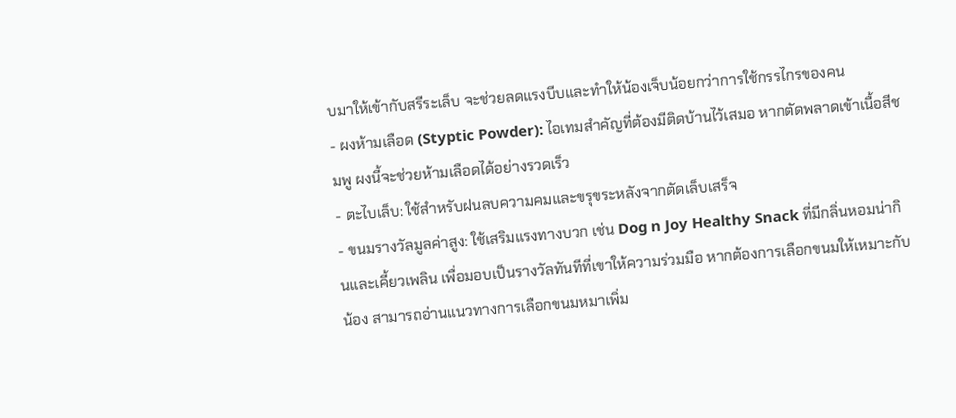บมาให้เข้ากับสรีระเล็บ จะช่วยลดแรงบีบและทำให้น้องเจ็บน้อยกว่าการใช้กรรไกรของคน
- ผงห้ามเลือด (Styptic Powder): ไอเทมสำคัญที่ต้องมีติดบ้านไว้เสมอ หากตัดพลาดเข้าเนื้อสีชมพู ผงนี้จะช่วยห้ามเลือดได้อย่างรวดเร็ว
- ตะไบเล็บ: ใช้สำหรับฝนลบความคมและขรุขระหลังจากตัดเล็บเสร็จ
- ขนมรางวัลมูลค่าสูง: ใช้เสริมแรงทางบวก เช่น Dog n Joy Healthy Snack ที่มีกลิ่นหอมน่ากินและเคี้ยวเพลิน เพื่อมอบเป็นรางวัลทันทีที่เขาให้ความร่วมมือ หากต้องการเลือกขนมให้เหมาะกับน้อง สามารถอ่านแนวทางการเลือกขนมหมาเพิ่ม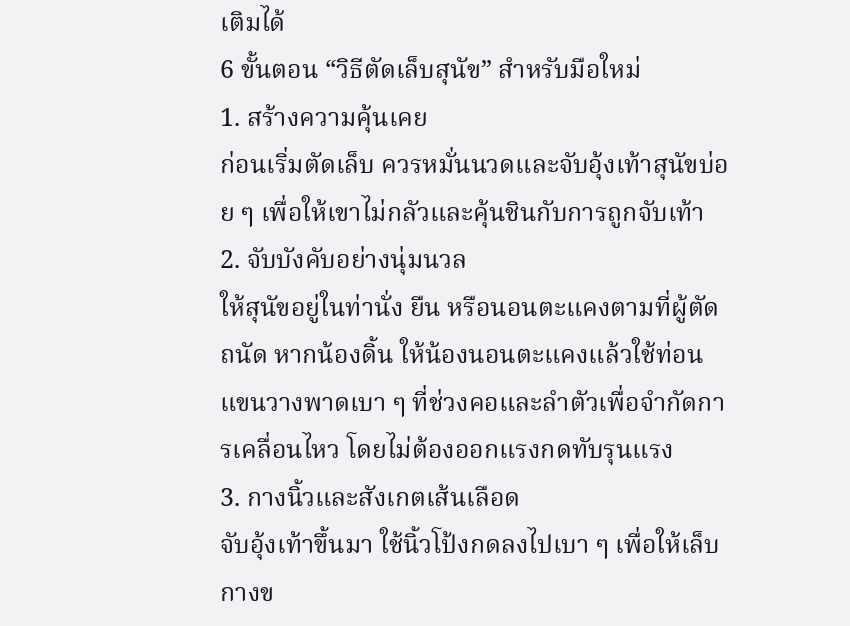เติมได้
6 ขั้นตอน “วิธีตัดเล็บสุนัข” สำหรับมือใหม่
1. สร้างความคุ้นเคย
ก่อนเริ่มตัดเล็บ ควรหมั่นนวดและจับอุ้งเท้าสุนัขบ่อย ๆ เพื่อให้เขาไม่กลัวและคุ้นชินกับการถูกจับเท้า
2. จับบังคับอย่างนุ่มนวล
ให้สุนัขอยู่ในท่านั่ง ยืน หรือนอนตะแคงตามที่ผู้ตัดถนัด หากน้องดิ้น ให้น้องนอนตะแคงแล้วใช้ท่อนแขนวางพาดเบา ๆ ที่ช่วงคอและลำตัวเพื่อจำกัดการเคลื่อนไหว โดยไม่ต้องออกแรงกดทับรุนแรง
3. กางนิ้วและสังเกตเส้นเลือด
จับอุ้งเท้าขึ้นมา ใช้นิ้วโป้งกดลงไปเบา ๆ เพื่อให้เล็บกางข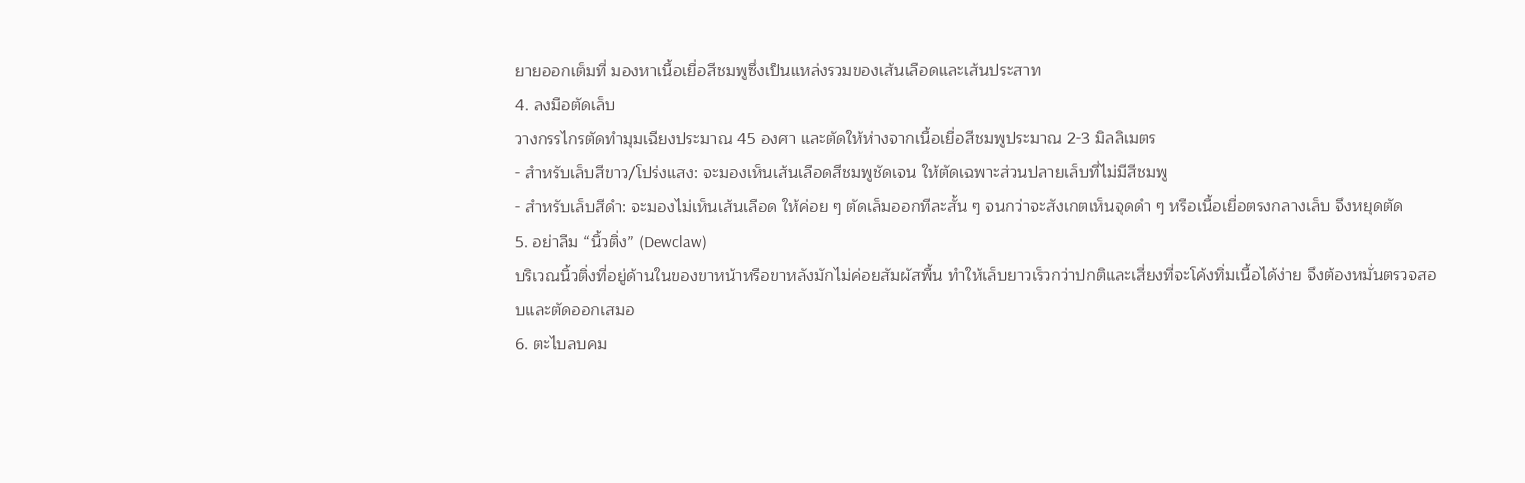ยายออกเต็มที่ มองหาเนื้อเยื่อสีชมพูซึ่งเป็นแหล่งรวมของเส้นเลือดและเส้นประสาท
4. ลงมือตัดเล็บ
วางกรรไกรตัดทำมุมเฉียงประมาณ 45 องศา และตัดให้ห่างจากเนื้อเยื่อสีชมพูประมาณ 2-3 มิลลิเมตร
- สำหรับเล็บสีขาว/โปร่งแสง: จะมองเห็นเส้นเลือดสีชมพูชัดเจน ให้ตัดเฉพาะส่วนปลายเล็บที่ไม่มีสีชมพู
- สำหรับเล็บสีดำ: จะมองไม่เห็นเส้นเลือด ให้ค่อย ๆ ตัดเล็มออกทีละสั้น ๆ จนกว่าจะสังเกตเห็นจุดดำ ๆ หรือเนื้อเยื่อตรงกลางเล็บ จึงหยุดตัด
5. อย่าลืม “นิ้วติ่ง” (Dewclaw)
บริเวณนิ้วติ่งที่อยู่ด้านในของขาหน้าหรือขาหลังมักไม่ค่อยสัมผัสพื้น ทำให้เล็บยาวเร็วกว่าปกติและเสี่ยงที่จะโค้งทิ่มเนื้อได้ง่าย จึงต้องหมั่นตรวจสอบและตัดออกเสมอ
6. ตะไบลบคม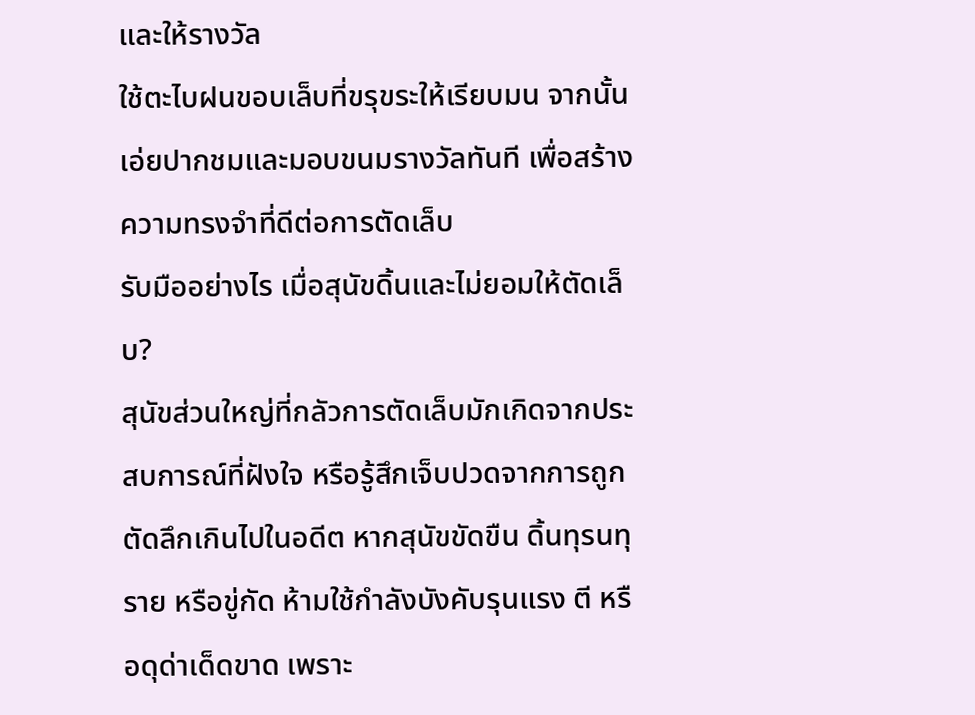และให้รางวัล
ใช้ตะไบฝนขอบเล็บที่ขรุขระให้เรียบมน จากนั้นเอ่ยปากชมและมอบขนมรางวัลทันที เพื่อสร้างความทรงจำที่ดีต่อการตัดเล็บ
รับมืออย่างไร เมื่อสุนัขดิ้นและไม่ยอมให้ตัดเล็บ?
สุนัขส่วนใหญ่ที่กลัวการตัดเล็บมักเกิดจากประสบการณ์ที่ฝังใจ หรือรู้สึกเจ็บปวดจากการถูกตัดลึกเกินไปในอดีต หากสุนัขขัดขืน ดิ้นทุรนทุราย หรือขู่กัด ห้ามใช้กำลังบังคับรุนแรง ตี หรือดุด่าเด็ดขาด เพราะ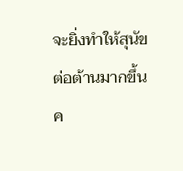จะยิ่งทำให้สุนัขต่อต้านมากขึ้น
ค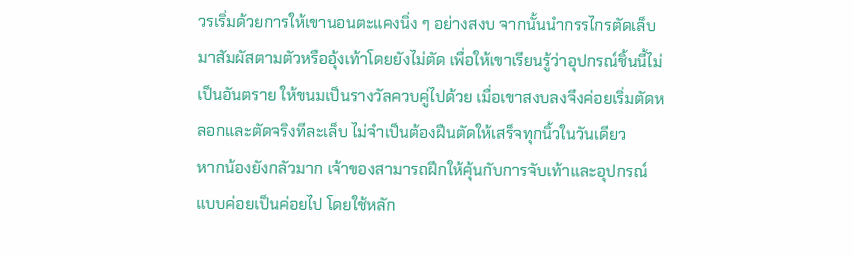วรเริ่มด้วยการให้เขานอนตะแคงนิ่ง ๆ อย่างสงบ จากนั้นนำกรรไกรตัดเล็บมาสัมผัสตามตัวหรืออุ้งเท้าโดยยังไม่ตัด เพื่อให้เขาเรียนรู้ว่าอุปกรณ์ชิ้นนี้ไม่เป็นอันตราย ให้ขนมเป็นรางวัลควบคู่ไปด้วย เมื่อเขาสงบลงจึงค่อยเริ่มตัดหลอกและตัดจริงทีละเล็บ ไม่จำเป็นต้องฝืนตัดให้เสร็จทุกนิ้วในวันเดียว
หากน้องยังกลัวมาก เจ้าของสามารถฝึกให้คุ้นกับการจับเท้าและอุปกรณ์แบบค่อยเป็นค่อยไป โดยใช้หลัก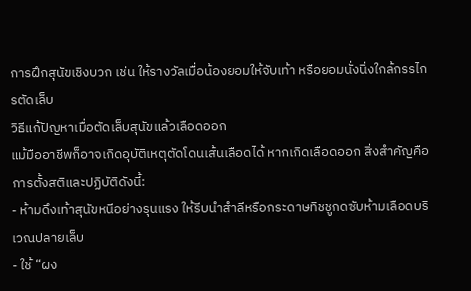การฝึกสุนัขเชิงบวก เช่น ให้รางวัลเมื่อน้องยอมให้จับเท้า หรือยอมนั่งนิ่งใกล้กรรไกรตัดเล็บ
วิธีแก้ปัญหาเมื่อตัดเล็บสุนัขแล้วเลือดออก
แม้มืออาชีพก็อาจเกิดอุบัติเหตุตัดโดนเส้นเลือดได้ หากเกิดเลือดออก สิ่งสำคัญคือการตั้งสติและปฏิบัติดังนี้:
- ห้ามดึงเท้าสุนัขหนีอย่างรุนแรง ให้รีบนำสำลีหรือกระดาษทิชชูกดซับห้ามเลือดบริเวณปลายเล็บ
- ใช้ “ผง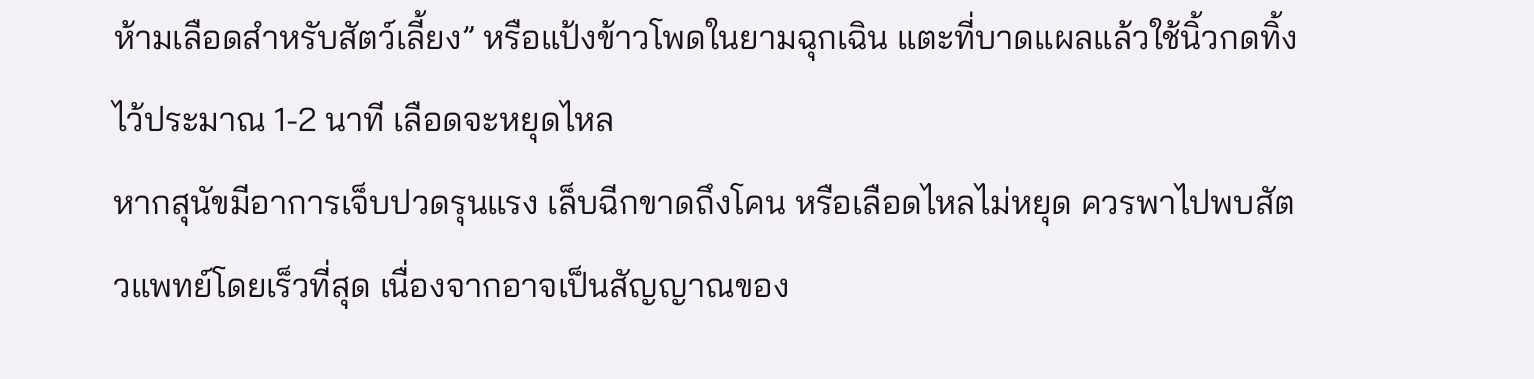ห้ามเลือดสำหรับสัตว์เลี้ยง” หรือแป้งข้าวโพดในยามฉุกเฉิน แตะที่บาดแผลแล้วใช้นิ้วกดทิ้งไว้ประมาณ 1-2 นาที เลือดจะหยุดไหล
หากสุนัขมีอาการเจ็บปวดรุนแรง เล็บฉีกขาดถึงโคน หรือเลือดไหลไม่หยุด ควรพาไปพบสัตวแพทย์โดยเร็วที่สุด เนื่องจากอาจเป็นสัญญาณของ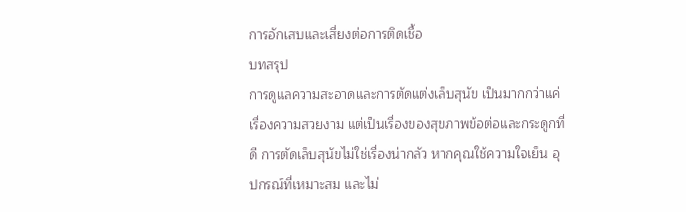การอักเสบและเสี่ยงต่อการติดเชื้อ
บทสรุป
การดูแลความสะอาดและการตัดแต่งเล็บสุนัข เป็นมากกว่าแค่เรื่องความสวยงาม แต่เป็นเรื่องของสุขภาพข้อต่อและกระดูกที่ดี การตัดเล็บสุนัขไม่ใช่เรื่องน่ากลัว หากคุณใช้ความใจเย็น อุปกรณ์ที่เหมาะสม และไม่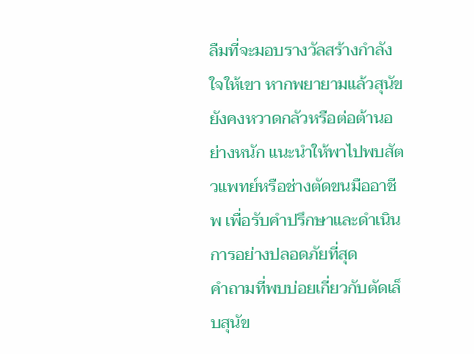ลืมที่จะมอบรางวัลสร้างกำลังใจให้เขา หากพยายามแล้วสุนัขยังคงหวาดกลัวหรือต่อต้านอย่างหนัก แนะนำให้พาไปพบสัตวแพทย์หรือช่างตัดขนมืออาชีพ เพื่อรับคำปรึกษาและดำเนินการอย่างปลอดภัยที่สุด
คำถามที่พบบ่อยเกี่ยวกับตัดเล็บสุนัข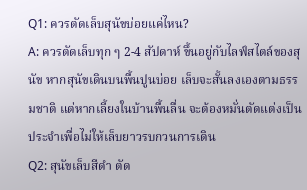Q1: ควรตัดเล็บสุนัขบ่อยแค่ไหน?
A: ควรตัดเล็บทุก ๆ 2-4 สัปดาห์ ขึ้นอยู่กับไลฟ์สไตล์ของสุนัข หากสุนัขเดินบนพื้นปูนบ่อย เล็บจะสั้นลงเองตามธรรมชาติ แต่หากเลี้ยงในบ้านพื้นลื่น จะต้องหมั่นตัดแต่งเป็นประจำเพื่อไม่ให้เล็บยาวรบกวนการเดิน
Q2: สุนัขเล็บสีดำ ตัด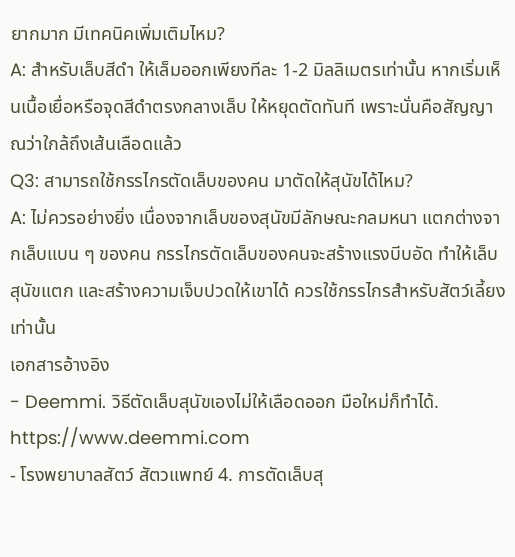ยากมาก มีเทคนิคเพิ่มเติมไหม?
A: สำหรับเล็บสีดำ ให้เล็มออกเพียงทีละ 1-2 มิลลิเมตรเท่านั้น หากเริ่มเห็นเนื้อเยื่อหรือจุดสีดำตรงกลางเล็บ ให้หยุดตัดทันที เพราะนั่นคือสัญญาณว่าใกล้ถึงเส้นเลือดแล้ว
Q3: สามารถใช้กรรไกรตัดเล็บของคน มาตัดให้สุนัขได้ไหม?
A: ไม่ควรอย่างยิ่ง เนื่องจากเล็บของสุนัขมีลักษณะกลมหนา แตกต่างจากเล็บแบน ๆ ของคน กรรไกรตัดเล็บของคนจะสร้างแรงบีบอัด ทำให้เล็บสุนัขแตก และสร้างความเจ็บปวดให้เขาได้ ควรใช้กรรไกรสำหรับสัตว์เลี้ยงเท่านั้น
เอกสารอ้างอิง
- Deemmi. วิธีตัดเล็บสุนัขเองไม่ให้เลือดออก มือใหม่ก็ทำได้. https://www.deemmi.com
- โรงพยาบาลสัตว์ สัตวแพทย์ 4. การตัดเล็บสุ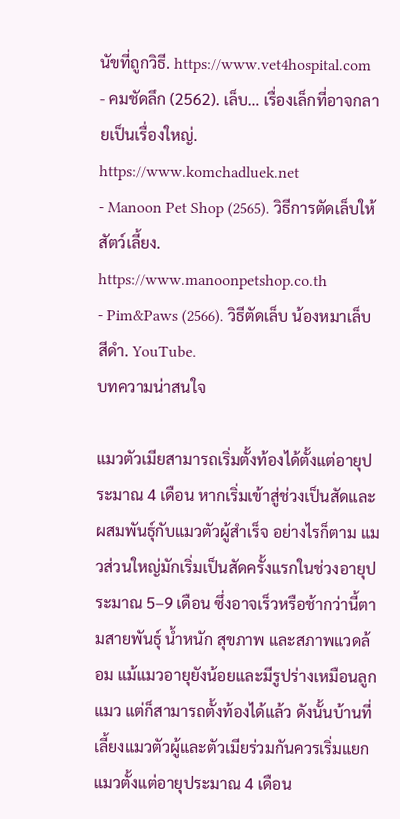นัขที่ถูกวิธี. https://www.vet4hospital.com
- คมชัดลึก (2562). เล็บ… เรื่องเล็กที่อาจกลายเป็นเรื่องใหญ่. https://www.komchadluek.net
- Manoon Pet Shop (2565). วิธีการตัดเล็บให้สัตว์เลี้ยง. https://www.manoonpetshop.co.th
- Pim&Paws (2566). วิธีตัดเล็บ น้องหมาเล็บสีดำ. YouTube.
บทความน่าสนใจ

แมวตัวเมียสามารถเริ่มตั้งท้องได้ตั้งแต่อายุประมาณ 4 เดือน หากเริ่มเข้าสู่ช่วงเป็นสัดและผสมพันธุ์กับแมวตัวผู้สำเร็จ อย่างไรก็ตาม แมวส่วนใหญ่มักเริ่มเป็นสัดครั้งแรกในช่วงอายุประมาณ 5–9 เดือน ซึ่งอาจเร็วหรือช้ากว่านี้ตามสายพันธุ์ น้ำหนัก สุขภาพ และสภาพแวดล้อม แม้แมวอายุยังน้อยและมีรูปร่างเหมือนลูกแมว แต่ก็สามารถตั้งท้องได้แล้ว ดังนั้นบ้านที่เลี้ยงแมวตัวผู้และตัวเมียร่วมกันควรเริ่มแยกแมวตั้งแต่อายุประมาณ 4 เดือน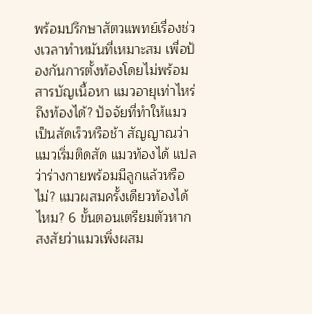พร้อมปรึกษาสัตวแพทย์เรื่องช่วงเวลาทำหมันที่เหมาะสม เพื่อป้องกันการตั้งท้องโดยไม่พร้อม สารบัญเนื้อหา แมวอายุเท่าไหร่ถึงท้องได้? ปัจจัยที่ทำให้แมวเป็นสัดเร็วหรือช้า สัญญาณว่าแมวเริ่มติดสัด แมวท้องได้ แปลว่าร่างกายพร้อมมีลูกแล้วหรือไม่? แมวผสมครั้งเดียวท้องได้ไหม? 6 ขั้นตอนเตรียมตัวหากสงสัยว่าแมวเพิ่งผสม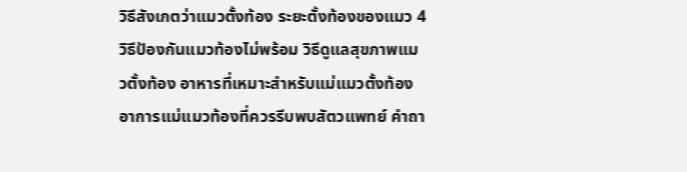วิธีสังเกตว่าแมวตั้งท้อง ระยะตั้งท้องของแมว 4 วิธีป้องกันแมวท้องไม่พร้อม วิธีดูแลสุขภาพแมวตั้งท้อง อาหารที่เหมาะสำหรับแม่แมวตั้งท้อง อาการแม่แมวท้องที่ควรรีบพบสัตวแพทย์ คำถา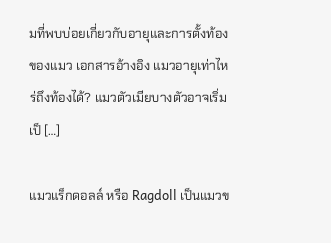มที่พบบ่อยเกี่ยวกับอายุและการตั้งท้องของแมว เอกสารอ้างอิง แมวอายุเท่าไหร่ถึงท้องได้? แมวตัวเมียบางตัวอาจเริ่มเป็ […]

แมวแร็กดอลล์ หรือ Ragdoll เป็นแมวข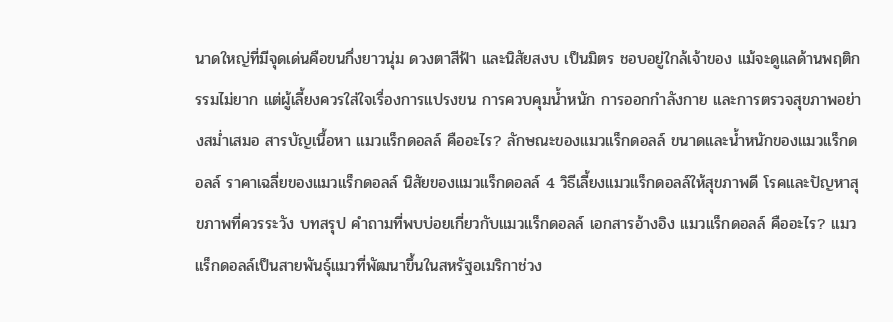นาดใหญ่ที่มีจุดเด่นคือขนกึ่งยาวนุ่ม ดวงตาสีฟ้า และนิสัยสงบ เป็นมิตร ชอบอยู่ใกล้เจ้าของ แม้จะดูแลด้านพฤติกรรมไม่ยาก แต่ผู้เลี้ยงควรใส่ใจเรื่องการแปรงขน การควบคุมน้ำหนัก การออกกำลังกาย และการตรวจสุขภาพอย่างสม่ำเสมอ สารบัญเนื้อหา แมวแร็กดอลล์ คืออะไร? ลักษณะของแมวแร็กดอลล์ ขนาดและน้ำหนักของแมวแร็กดอลล์ ราคาเฉลี่ยของแมวแร็กดอลล์ นิสัยของแมวแร็กดอลล์ 4 วิธีเลี้ยงแมวแร็กดอลล์ให้สุขภาพดี โรคและปัญหาสุขภาพที่ควรระวัง บทสรุป คำถามที่พบบ่อยเกี่ยวกับแมวแร็กดอลล์ เอกสารอ้างอิง แมวแร็กดอลล์ คืออะไร? แมวแร็กดอลล์เป็นสายพันธุ์แมวที่พัฒนาขึ้นในสหรัฐอเมริกาช่วง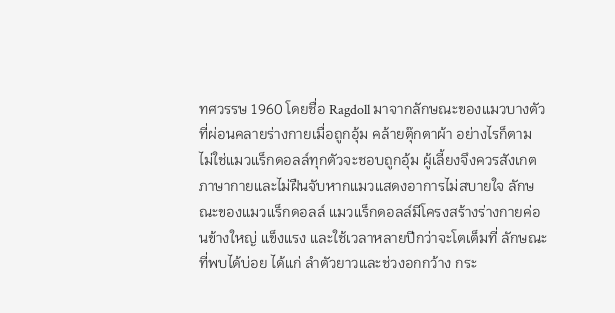ทศวรรษ 1960 โดยชื่อ Ragdoll มาจากลักษณะของแมวบางตัวที่ผ่อนคลายร่างกายเมื่อถูกอุ้ม คล้ายตุ๊กตาผ้า อย่างไรก็ตาม ไม่ใช่แมวแร็กดอลล์ทุกตัวจะชอบถูกอุ้ม ผู้เลี้ยงจึงควรสังเกตภาษากายและไม่ฝืนจับหากแมวแสดงอาการไม่สบายใจ ลักษณะของแมวแร็กดอลล์ แมวแร็กดอลล์มีโครงสร้างร่างกายค่อนข้างใหญ่ แข็งแรง และใช้เวลาหลายปีกว่าจะโตเต็มที่ ลักษณะที่พบได้บ่อย ได้แก่ ลำตัวยาวและช่วงอกกว้าง กระ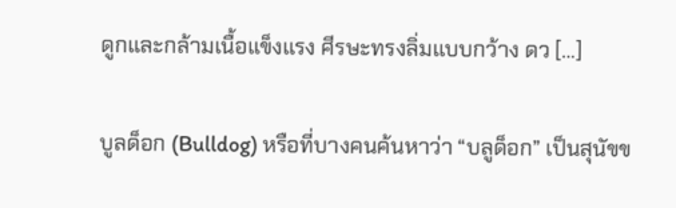ดูกและกล้ามเนื้อแข็งแรง ศีรษะทรงลิ่มแบบกว้าง ดว […]

บูลด็อก (Bulldog) หรือที่บางคนค้นหาว่า “บลูด็อก” เป็นสุนัขข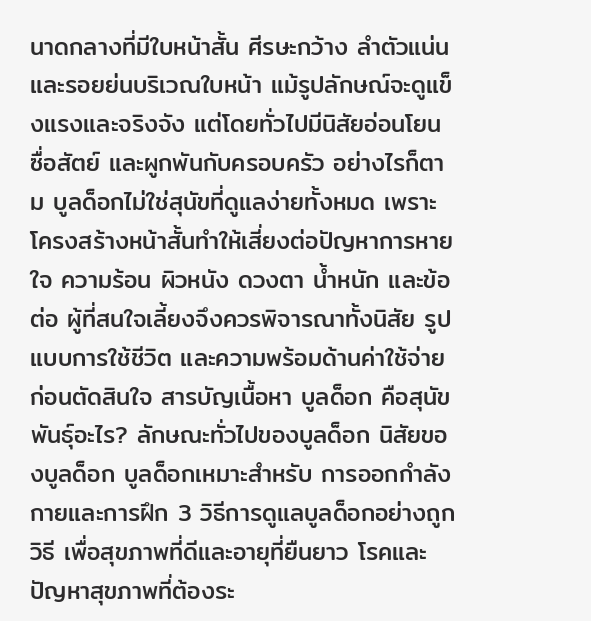นาดกลางที่มีใบหน้าสั้น ศีรษะกว้าง ลำตัวแน่น และรอยย่นบริเวณใบหน้า แม้รูปลักษณ์จะดูแข็งแรงและจริงจัง แต่โดยทั่วไปมีนิสัยอ่อนโยน ซื่อสัตย์ และผูกพันกับครอบครัว อย่างไรก็ตาม บูลด็อกไม่ใช่สุนัขที่ดูแลง่ายทั้งหมด เพราะโครงสร้างหน้าสั้นทำให้เสี่ยงต่อปัญหาการหายใจ ความร้อน ผิวหนัง ดวงตา น้ำหนัก และข้อต่อ ผู้ที่สนใจเลี้ยงจึงควรพิจารณาทั้งนิสัย รูปแบบการใช้ชีวิต และความพร้อมด้านค่าใช้จ่ายก่อนตัดสินใจ สารบัญเนื้อหา บูลด็อก คือสุนัขพันธุ์อะไร? ลักษณะทั่วไปของบูลด็อก นิสัยของบูลด็อก บูลด็อกเหมาะสำหรับ การออกกำลังกายและการฝึก 3 วิธีการดูแลบูลด็อกอย่างถูกวิธี เพื่อสุขภาพที่ดีและอายุที่ยืนยาว โรคและปัญหาสุขภาพที่ต้องระ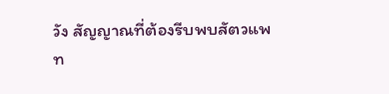วัง สัญญาณที่ต้องรีบพบสัตวแพท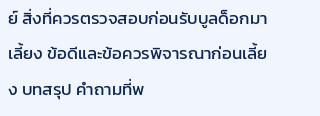ย์ สิ่งที่ควรตรวจสอบก่อนรับบูลด็อกมาเลี้ยง ข้อดีและข้อควรพิจารณาก่อนเลี้ยง บทสรุป คำถามที่พ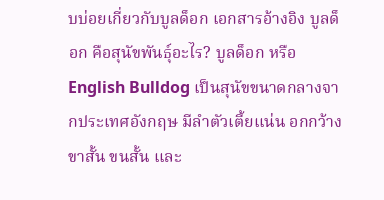บบ่อยเกี่ยวกับบูลด็อก เอกสารอ้างอิง บูลด็อก คือสุนัขพันธุ์อะไร? บูลด็อก หรือ English Bulldog เป็นสุนัขขนาดกลางจากประเทศอังกฤษ มีลำตัวเตี้ยแน่น อกกว้าง ขาสั้น ขนสั้น และ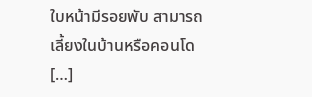ใบหน้ามีรอยพับ สามารถเลี้ยงในบ้านหรือคอนโด […]